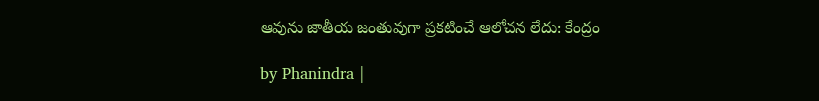ఆవును జాతీయ జంతువుగా ప్రకటించే ఆలోచన లేదు: కేంద్రం

by Phanindra |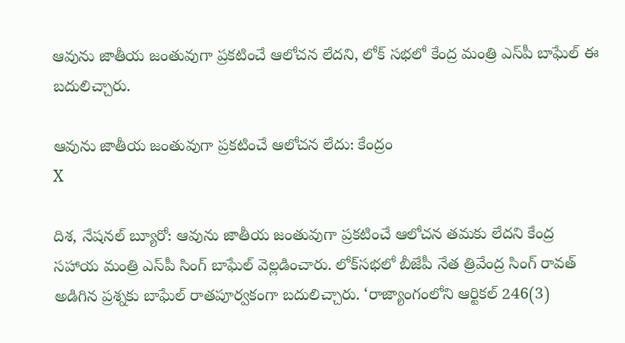ఆవును జాతీయ జంతువుగా ప్రకటించే ఆలోచన లేదని, లోక్ సభలో కేంద్ర మంత్రి ఎస్‌పీ బాఘేల్ ఈ బదులిచ్చారు.

ఆవును జాతీయ జంతువుగా ప్రకటించే ఆలోచన లేదు: కేంద్రం
X

దిశ, నేషనల్ బ్యూరో: ఆవును జాతీయ జంతువుగా ప్రకటించే ఆలోచన తమకు లేదని కేంద్ర సహాయ మంత్రి ఎస్‌పీ సింగ్ బాఘేల్ వెల్లడించారు. లోక్‌సభలో బీజేపీ నేత త్రివేంద్ర సింగ్ రావత్ అడిగిన ప్రశ్నకు బాఘేల్ రాతపూర్వకంగా బదులిచ్చారు. ‘రాజ్యాంగంలోని ఆర్టికల్ 246(3)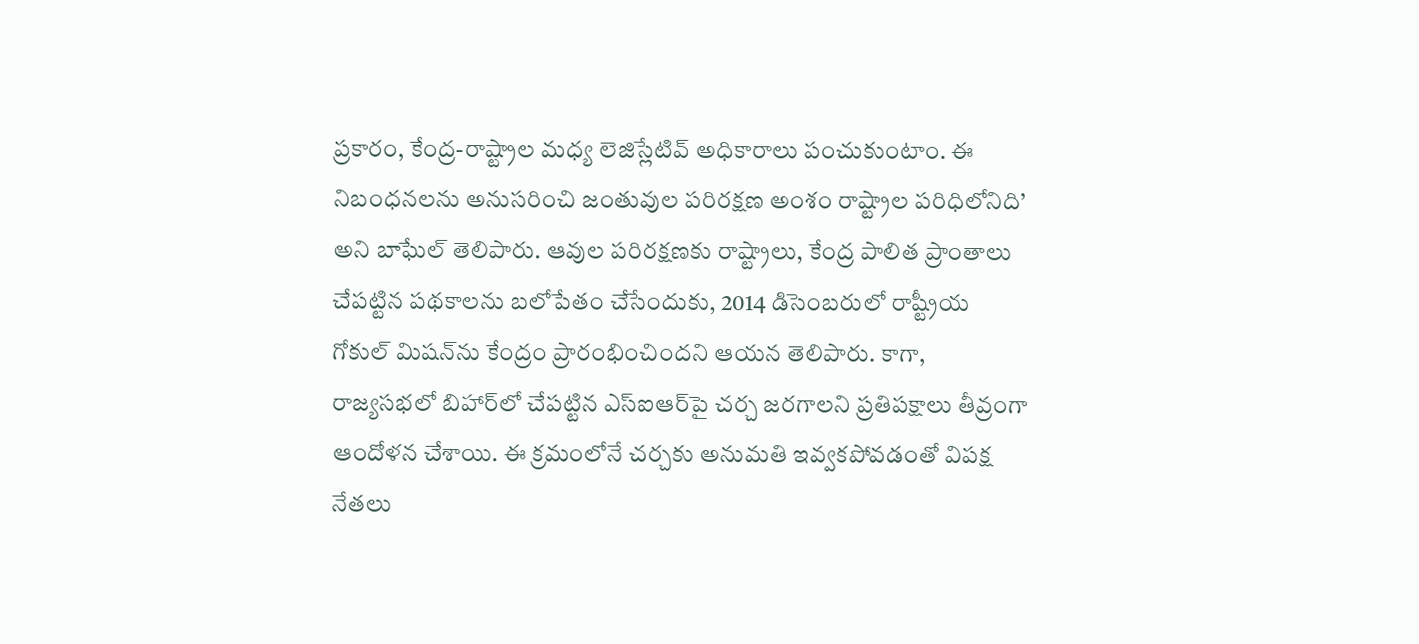ప్రకారం, కేంద్ర-రాష్ట్రాల మధ్య లెజిస్లేటివ్ అధికారాలు పంచుకుంటాం. ఈ నిబంధనలను అనుసరించి జంతువుల పరిరక్షణ అంశం రాష్ట్రాల పరిధిలోనిది’ అని బాఘేల్ తెలిపారు. ఆవుల పరిరక్షణకు రాష్ట్రాలు, కేంద్ర పాలిత ప్రాంతాలు చేపట్టిన పథకాలను బలోపేతం చేసేందుకు, 2014 డిసెంబరులో రాష్ట్రీయ గోకుల్ మిషన్‌ను కేంద్రం ప్రారంభించిందని ఆయన తెలిపారు. కాగా, రాజ్యసభలో బిహార్‌లో చేపట్టిన ఎస్ఐఆర్‌పై చర్చ జరగాలని ప్రతిపక్షాలు తీవ్రంగా ఆందోళన చేశాయి. ఈ క్రమంలోనే చర్చకు అనుమతి ఇవ్వకపోవడంతో విపక్ష నేతలు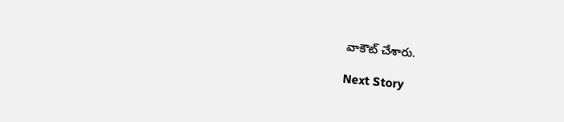వాకౌట్ చేశారు.

Next Story